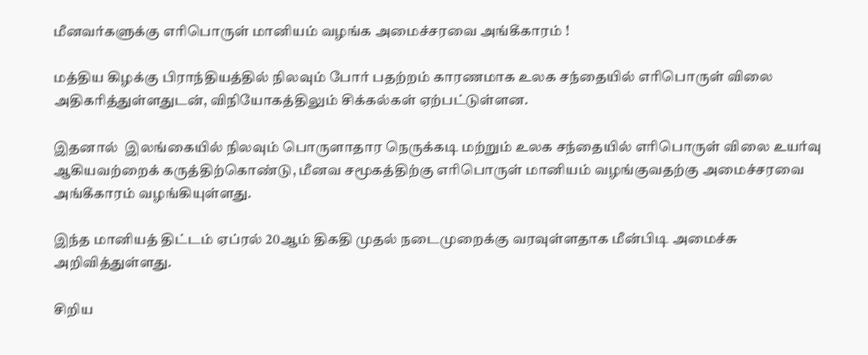மீனவர்களுக்கு எரிபொருள் மானியம் வழங்க அமைச்சரவை அங்கீகாரம் !

மத்திய கிழக்கு பிராந்தியத்தில் நிலவும் போர் பதற்றம் காரணமாக உலக சந்தையில் எரிபொருள் விலை அதிகரித்துள்ளதுடன், விநியோகத்திலும் சிக்கல்கள் ஏற்பட்டுள்ளன.

இதனால்  இலங்கையில் நிலவும் பொருளாதார நெருக்கடி மற்றும் உலக சந்தையில் எரிபொருள் விலை உயர்வு ஆகியவற்றைக் கருத்திற்கொண்டு, மீனவ சமூகத்திற்கு எரிபொருள் மானியம் வழங்குவதற்கு அமைச்சரவை அங்கீகாரம் வழங்கியுள்ளது.

இந்த மானியத் திட்டம் ஏப்ரல் 20ஆம் திகதி முதல் நடைமுறைக்கு வரவுள்ளதாக மீன்பிடி அமைச்சு அறிவித்துள்ளது.

சிறிய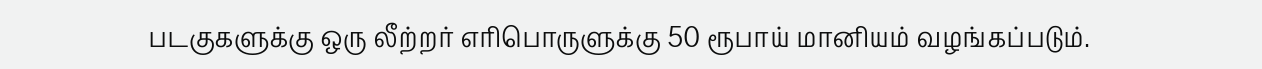படகுகளுக்கு ஒரு லீற்றர் எரிபொருளுக்கு 50 ரூபாய் மானியம் வழங்கப்படும்.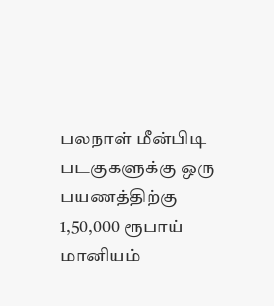பலநாள் மீன்பிடி படகுகளுக்கு ஒரு பயணத்திற்கு 1,50,000 ரூபாய் மானியம்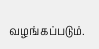வழங்கப்படும்.